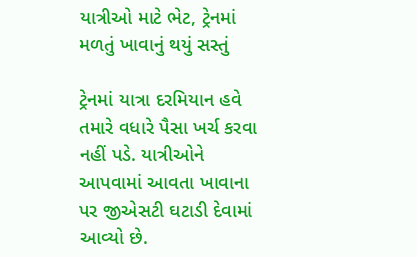યાત્રીઓ માટે ભેટ, ટ્રેનમાં મળતું ખાવાનું થયું સસ્તું

ટ્રેનમાં યાત્રા દરમિયાન હવે તમારે વધારે પૈસા ખર્ચ કરવા નહીં પડે. યાત્રીઓને આપવામાં આવતા ખાવાના પર જીએસટી ઘટાડી દેવામાં આવ્યો છે.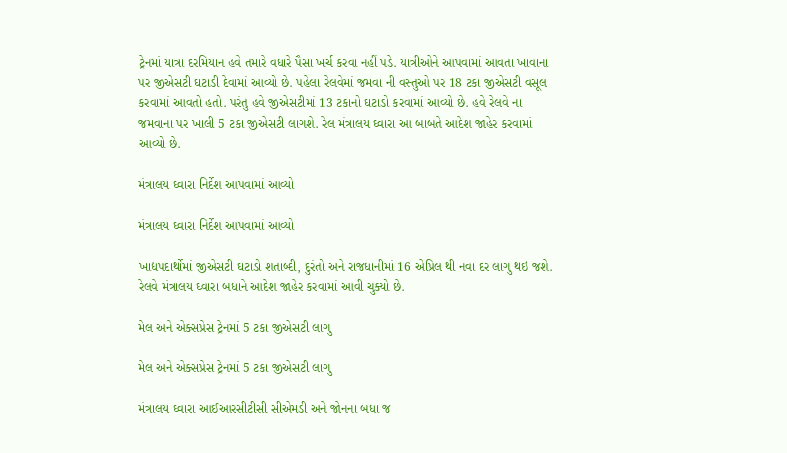ટ્રેનમાં યાત્રા દરમિયાન હવે તમારે વધારે પૈસા ખર્ચ કરવા નહીં પડે. યાત્રીઓને આપવામાં આવતા ખાવાના પર જીએસટી ઘટાડી દેવામાં આવ્યો છે. પહેલા રેલવેમાં જમવા ની વસ્તુઓ પર 18 ટકા જીએસટી વસૂલ કરવામાં આવતો હતો. પરંતુ હવે જીએસટીમાં 13 ટકાનો ઘટાડો કરવામાં આવ્યો છે. હવે રેલવે ના જમવાના પર ખાલી 5 ટકા જીએસટી લાગશે. રેલ મંત્રાલય ઘ્વારા આ બાબતે આદેશ જાહેર કરવામાં આવ્યો છે.

મંત્રાલય ઘ્વારા નિર્દેશ આપવામાં આવ્યો

મંત્રાલય ઘ્વારા નિર્દેશ આપવામાં આવ્યો

ખાદ્યપદાર્થોમાં જીએસટી ઘટાડો શતાબ્દી, દુરંતો અને રાજધાનીમાં 16 એપ્રિલ થી નવા દર લાગુ થઇ જશે. રેલવે મંત્રાલય ઘ્વારા બધાને આદેશ જાહેર કરવામાં આવી ચુક્યો છે.

મેલ અને એક્સપ્રેસ ટ્રેનમાં 5 ટકા જીએસટી લાગુ

મેલ અને એક્સપ્રેસ ટ્રેનમાં 5 ટકા જીએસટી લાગુ

મંત્રાલય ઘ્વારા આઈઆરસીટીસી સીએમડી અને જોનના બધા જ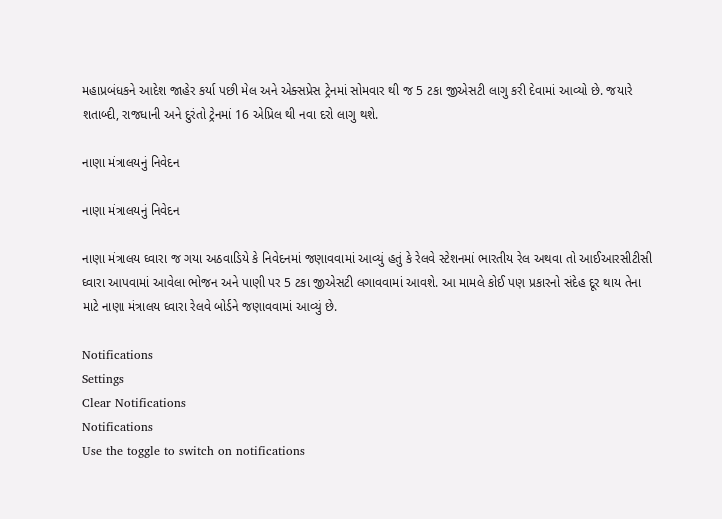મહાપ્રબંધકને આદેશ જાહેર કર્યા પછી મેલ અને એક્સપ્રેસ ટ્રેનમાં સોમવાર થી જ 5 ટકા જીએસટી લાગુ કરી દેવામાં આવ્યો છે. જયારે શતાબ્દી, રાજધાની અને દુરંતો ટ્રેનમાં 16 એપ્રિલ થી નવા દરો લાગુ થશે.

નાણા મંત્રાલયનું નિવેદન

નાણા મંત્રાલયનું નિવેદન

નાણા મંત્રાલય ઘ્વારા જ ગયા અઠવાડિયે કે નિવેદનમાં જણાવવામાં આવ્યું હતું કે રેલવે સ્ટેશનમાં ભારતીય રેલ અથવા તો આઈઆરસીટીસી ઘ્વારા આપવામાં આવેલા ભોજન અને પાણી પર 5 ટકા જીએસટી લગાવવામાં આવશે. આ મામલે કોઈ પણ પ્રકારનો સંદેહ દૂર થાય તેના માટે નાણા મંત્રાલય ઘ્વારા રેલવે બોર્ડને જણાવવામાં આવ્યું છે.

Notifications
Settings
Clear Notifications
Notifications
Use the toggle to switch on notifications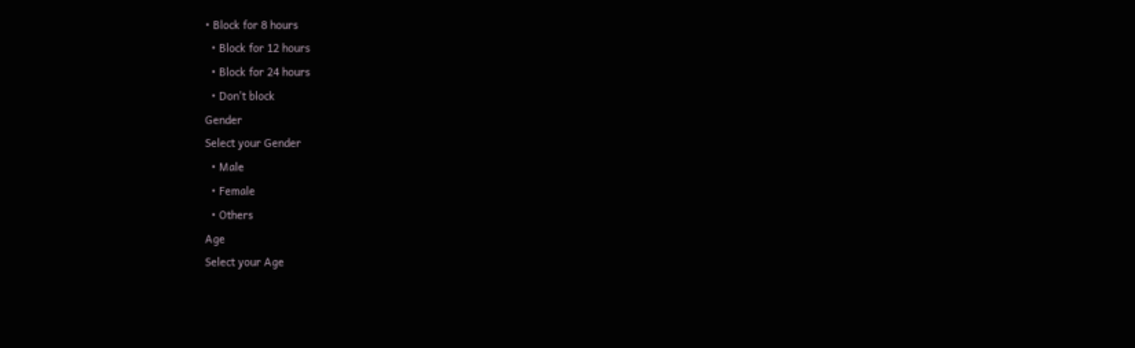• Block for 8 hours
  • Block for 12 hours
  • Block for 24 hours
  • Don't block
Gender
Select your Gender
  • Male
  • Female
  • Others
Age
Select your Age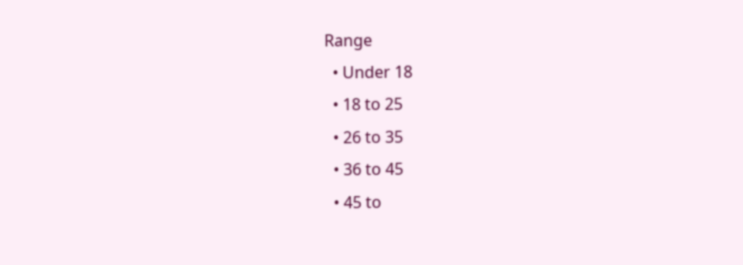Range
  • Under 18
  • 18 to 25
  • 26 to 35
  • 36 to 45
  • 45 to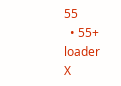55
  • 55+
loader
X